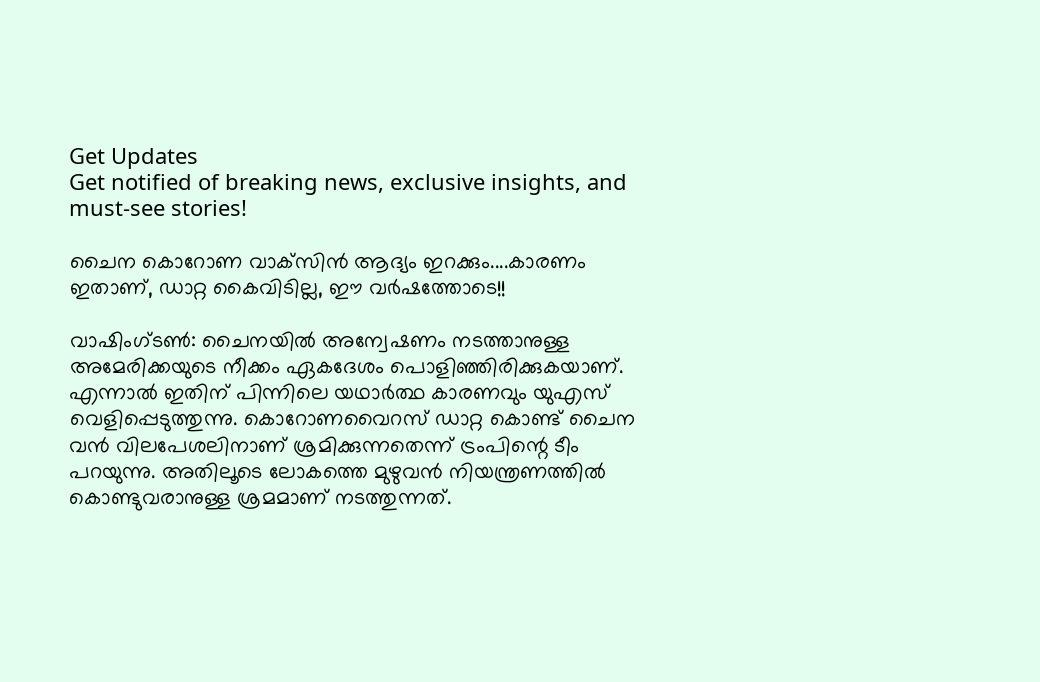Get Updates
Get notified of breaking news, exclusive insights, and must-see stories!

ചൈന കൊറോണ വാക്‌സിന്‍ ആദ്യം ഇറക്കും....കാരണം ഇതാണ്, ഡാറ്റ കൈവിടില്ല, ഈ വര്‍ഷത്തോടെ!!

വാഷിംഗ്ടണ്‍: ചൈനയില്‍ അന്വേഷണം നടത്താനുള്ള അമേരിക്കയുടെ നീക്കം ഏകദേശം പൊളിഞ്ഞിരിക്കുകയാണ്. എന്നാല്‍ ഇതിന് പിന്നിലെ യഥാര്‍ത്ഥ കാരണവും യുഎസ് വെളിപ്പെടുത്തുന്നു. കൊറോണവൈറസ് ഡാറ്റ കൊണ്ട് ചൈന വന്‍ വിലപേശലിനാണ് ശ്രമിക്കുന്നതെന്ന് ട്രംപിന്റെ ടീം പറയുന്നു. അതിലൂടെ ലോകത്തെ മുഴുവന്‍ നിയന്ത്രണത്തില്‍ കൊണ്ടുവരാനുള്ള ശ്രമമാണ് നടത്തുന്നത്.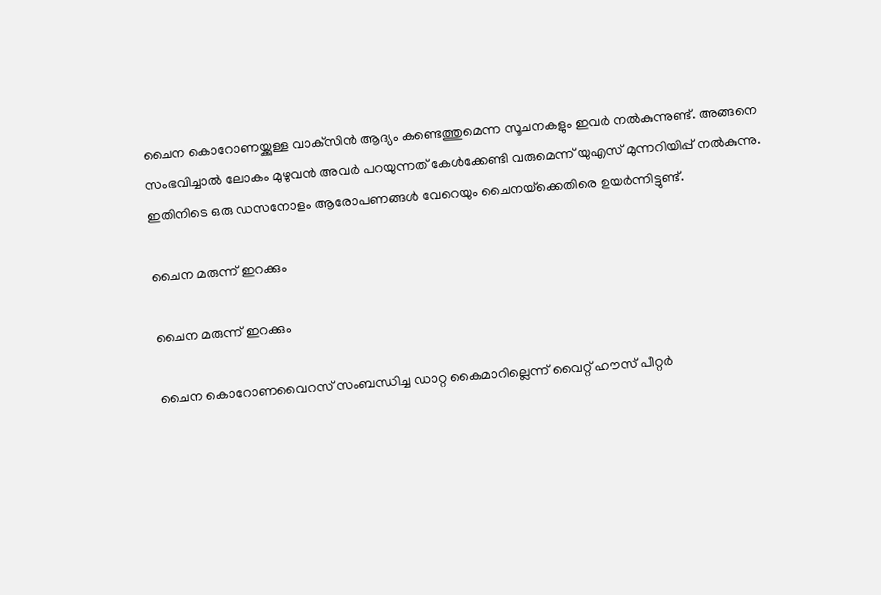ചൈന കൊറോണയ്ക്കുള്ള വാക്‌സിന്‍ ആദ്യം കണ്ടെത്തുമെന്ന സൂചനകളും ഇവര്‍ നല്‍കുന്നുണ്ട്. അങ്ങനെ സംഭവിച്ചാല്‍ ലോകം മുഴുവന്‍ അവര്‍ പറയുന്നത് കേള്‍ക്കേണ്ടി വരുമെന്ന് യുഎസ് മുന്നറിയിപ്പ് നല്‍കുന്നു. ഇതിനിടെ ഒരു ഡസനോളം ആരോപണങ്ങള്‍ വേറെയും ചൈനയ്‌ക്കെതിരെ ഉയര്‍ന്നിട്ടുണ്ട്.

ചൈന മരുന്ന് ഇറക്കും

ചൈന മരുന്ന് ഇറക്കും

ചൈന കൊറോണവൈറസ് സംബന്ധിച്ച ഡാറ്റ കൈമാറില്ലെന്ന് വൈറ്റ് ഹൗസ് പീറ്റര്‍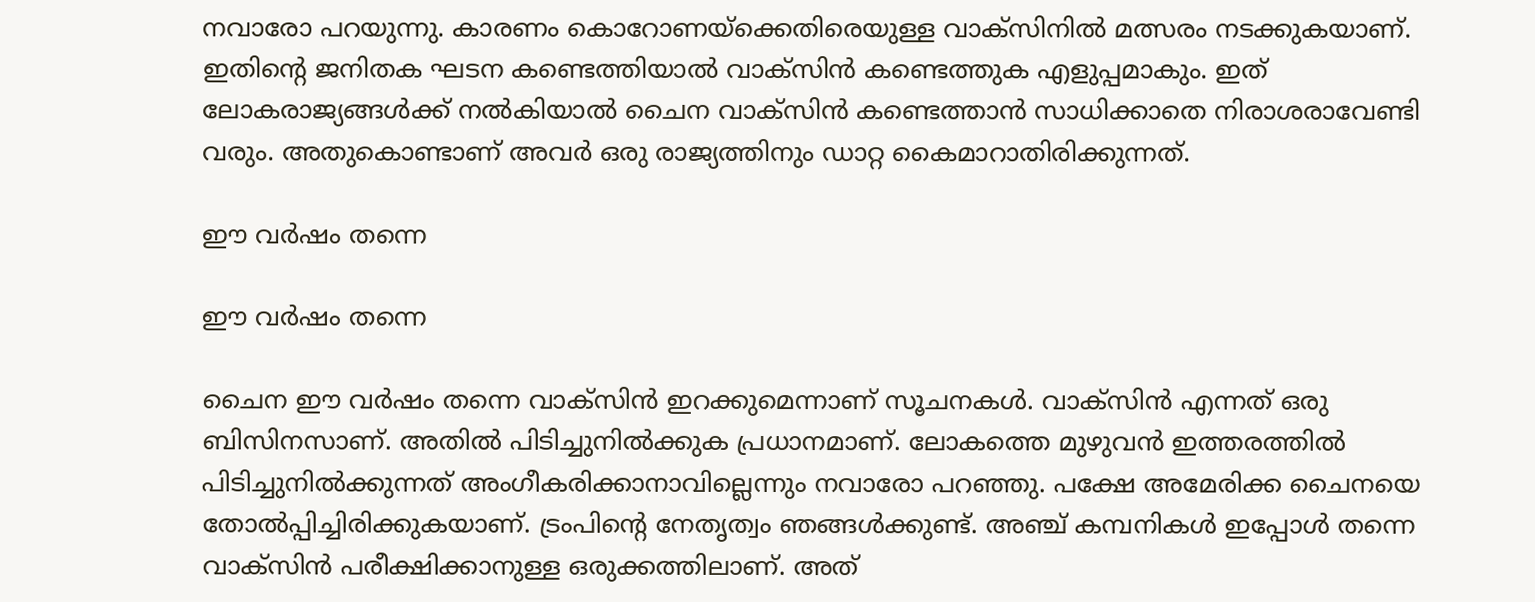നവാരോ പറയുന്നു. കാരണം കൊറോണയ്‌ക്കെതിരെയുള്ള വാക്‌സിനില്‍ മത്സരം നടക്കുകയാണ്. ഇതിന്റെ ജനിതക ഘടന കണ്ടെത്തിയാല്‍ വാക്‌സിന്‍ കണ്ടെത്തുക എളുപ്പമാകും. ഇത് ലോകരാജ്യങ്ങള്‍ക്ക് നല്‍കിയാല്‍ ചൈന വാക്‌സിന്‍ കണ്ടെത്താന്‍ സാധിക്കാതെ നിരാശരാവേണ്ടി വരും. അതുകൊണ്ടാണ് അവര്‍ ഒരു രാജ്യത്തിനും ഡാറ്റ കൈമാറാതിരിക്കുന്നത്.

ഈ വര്‍ഷം തന്നെ

ഈ വര്‍ഷം തന്നെ

ചൈന ഈ വര്‍ഷം തന്നെ വാക്‌സിന്‍ ഇറക്കുമെന്നാണ് സൂചനകള്‍. വാക്‌സിന്‍ എന്നത് ഒരു ബിസിനസാണ്. അതില്‍ പിടിച്ചുനില്‍ക്കുക പ്രധാനമാണ്. ലോകത്തെ മുഴുവന്‍ ഇത്തരത്തില്‍ പിടിച്ചുനില്‍ക്കുന്നത് അംഗീകരിക്കാനാവില്ലെന്നും നവാരോ പറഞ്ഞു. പക്ഷേ അമേരിക്ക ചൈനയെ തോല്‍പ്പിച്ചിരിക്കുകയാണ്. ട്രംപിന്റെ നേതൃത്വം ഞങ്ങള്‍ക്കുണ്ട്. അഞ്ച് കമ്പനികള്‍ ഇപ്പോള്‍ തന്നെ വാക്‌സിന്‍ പരീക്ഷിക്കാനുള്ള ഒരുക്കത്തിലാണ്. അത്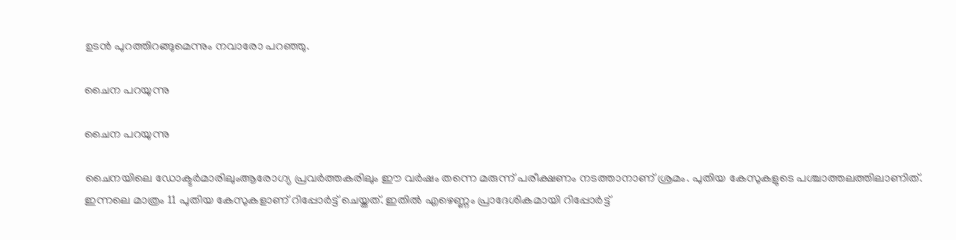ഉടന്‍ പുറത്തിറങ്ങുമെന്നും നവാരോ പറഞ്ഞു.

ചൈന പറയുന്നു

ചൈന പറയുന്നു

ചൈനയിലെ ഡോക്ടര്‍മാരിലുംആരോഗ്യ പ്രവര്‍ത്തകരിലും ഈ വര്‍ഷം തന്നെ മരുന്ന് പരീക്ഷണം നടത്താനാണ് ശ്രമം. പുതിയ കേസുകളുടെ പശ്ചാത്തലത്തിലാണിത്. ഇന്നലെ മാത്രം 11 പുതിയ കേസുകളാണ് റിപ്പോര്‍ട്ട് ചെയ്തത്. ഇതില്‍ എഴെണ്ണം പ്രാദേശികമായി റിപ്പോര്‍ട്ട്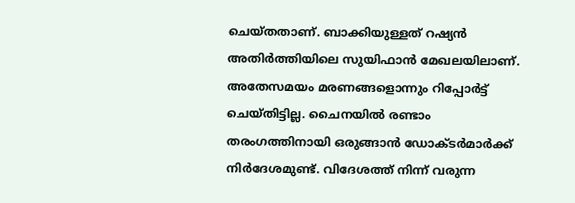ചെയ്തതാണ്. ബാക്കിയുള്ളത് റഷ്യന്‍ അതിര്‍ത്തിയിലെ സുയിഫാന്‍ മേഖലയിലാണ്. അതേസമയം മരണങ്ങളൊന്നും റിപ്പോര്‍ട്ട് ചെയ്തിട്ടില്ല. ചൈനയില്‍ രണ്ടാം തരംഗത്തിനായി ഒരുങ്ങാന്‍ ഡോക്ടര്‍മാര്‍ക്ക് നിര്‍ദേശമുണ്ട്. വിദേശത്ത് നിന്ന് വരുന്ന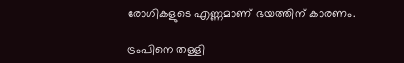രോഗികളുടെ എണ്ണമാണ് ഭയത്തിന് കാരണം.

ട്രംപിനെ തള്ളി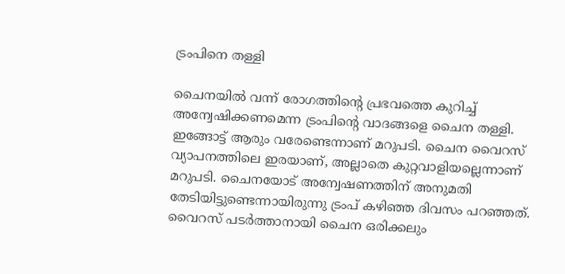ട്രംപിനെ തള്ളി

ചൈനയില്‍ വന്ന് രോഗത്തിന്റെ പ്രഭവത്തെ കുറിച്ച് അന്വേഷിക്കണമെന്ന ട്രംപിന്റെ വാദങ്ങളെ ചൈന തള്ളി. ഇങ്ങോട്ട് ആരും വരേണ്ടെന്നാണ് മറുപടി. ചൈന വൈറസ് വ്യാപനത്തിലെ ഇരയാണ്, അല്ലാതെ കുറ്റവാളിയല്ലെന്നാണ് മറുപടി. ചൈനയോട് അന്വേഷണത്തിന് അനുമതി തേടിയിട്ടുണ്ടെന്നായിരുന്നു ട്രംപ് കഴിഞ്ഞ ദിവസം പറഞ്ഞത്. വൈറസ് പടര്‍ത്താനായി ചൈന ഒരിക്കലും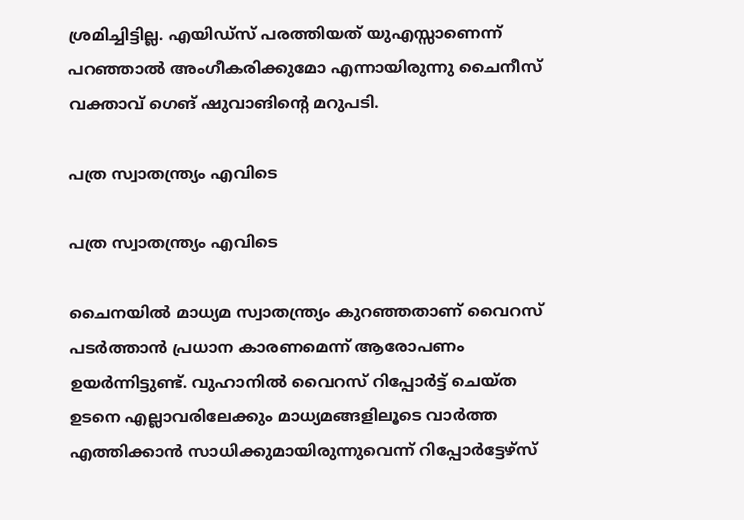ശ്രമിച്ചിട്ടില്ല. എയിഡ്‌സ് പരത്തിയത് യുഎസ്സാണെന്ന് പറഞ്ഞാല്‍ അംഗീകരിക്കുമോ എന്നായിരുന്നു ചൈനീസ് വക്താവ് ഗെങ് ഷുവാങിന്റെ മറുപടി.

പത്ര സ്വാതന്ത്ര്യം എവിടെ

പത്ര സ്വാതന്ത്ര്യം എവിടെ

ചൈനയില്‍ മാധ്യമ സ്വാതന്ത്ര്യം കുറഞ്ഞതാണ് വൈറസ് പടര്‍ത്താന്‍ പ്രധാന കാരണമെന്ന് ആരോപണം ഉയര്‍ന്നിട്ടുണ്ട്. വുഹാനില്‍ വൈറസ് റിപ്പോര്‍ട്ട് ചെയ്ത ഉടനെ എല്ലാവരിലേക്കും മാധ്യമങ്ങളിലൂടെ വാര്‍ത്ത എത്തിക്കാന്‍ സാധിക്കുമായിരുന്നുവെന്ന് റിപ്പോര്‍ട്ടേഴ്‌സ്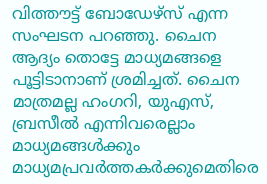വിത്തൗട്ട് ബോഡേഴ്‌സ് എന്ന സംഘടന പറഞ്ഞു. ചൈന ആദ്യം തൊട്ടേ മാധ്യമങ്ങളെ പൂട്ടിടാനാണ് ശ്രമിച്ചത്. ചൈന മാത്രമല്ല ഹംഗറി, യുഎസ്, ബ്രസീല്‍ എന്നിവരെല്ലാം മാധ്യമങ്ങള്‍ക്കും മാധ്യമപ്രവര്‍ത്തകര്‍ക്കുമെതിരെ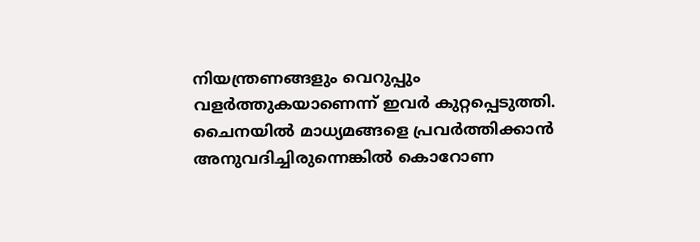നിയന്ത്രണങ്ങളും വെറുപ്പും വളര്‍ത്തുകയാണെന്ന് ഇവര്‍ കുറ്റപ്പെടുത്തി. ചൈനയില്‍ മാധ്യമങ്ങളെ പ്രവര്‍ത്തിക്കാന്‍ അനുവദിച്ചിരുന്നെങ്കില്‍ കൊറോണ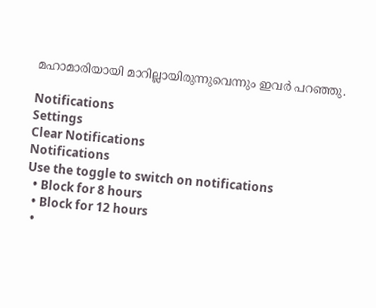മഹാമാരിയായി മാറില്ലായിരുന്നുവെന്നും ഇവര്‍ പറഞ്ഞു.

Notifications
Settings
Clear Notifications
Notifications
Use the toggle to switch on notifications
  • Block for 8 hours
  • Block for 12 hours
  •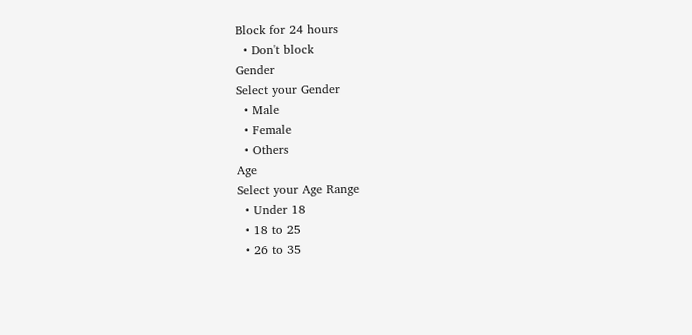Block for 24 hours
  • Don't block
Gender
Select your Gender
  • Male
  • Female
  • Others
Age
Select your Age Range
  • Under 18
  • 18 to 25
  • 26 to 35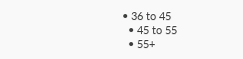• 36 to 45
  • 45 to 55
  • 55+